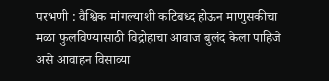परभणी : वैश्विक मांगल्याशी कटिबध्द होऊन माणुसकीचा मळा फुलविण्यासाठी विद्रोहाचा आवाज बुलंद केला पाहिजे असे आवाहन विसाव्या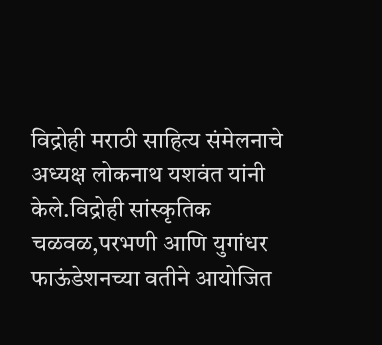विद्रोही मराठी साहित्य संमेलनाचे अध्यक्ष लोकनाथ यशवंत यांनी केले.विद्रोही सांस्कृतिक चळवळ,परभणी आणि युगांधर फाऊंडेशनच्या वतीने आयोजित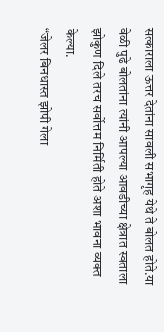सत्काराला ऊत्तर देतांना सावली सभागृह येथे ते बोलत होते.या वेळी पुढे बोलतांना त्यांनी आपल्या आवडीच्या क्षेत्रात स्वताला झोकुण दिले तरच सर्वोत्तम निर्मिती होते अशा भावना व्यक्त केल्या.
“जेलर बिनधास्त झोपी गेला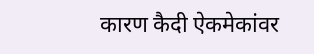कारण कैदी ऐकमेकांवर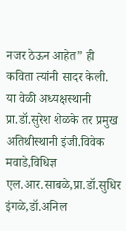नजर ठेऊन आहेत” ही कविता त्यांनी सादर केली.
या वेळी अध्यक्षस्थानी प्रा.डॉ.सुरेश शेळके तर प्रमुख अतिथीस्थानी इंजी.विवेक मवाडे,विधिज्ञ एल.आर.साबळे,प्रा.डॉ.सुधिर इंगळे,डॉ.अनिल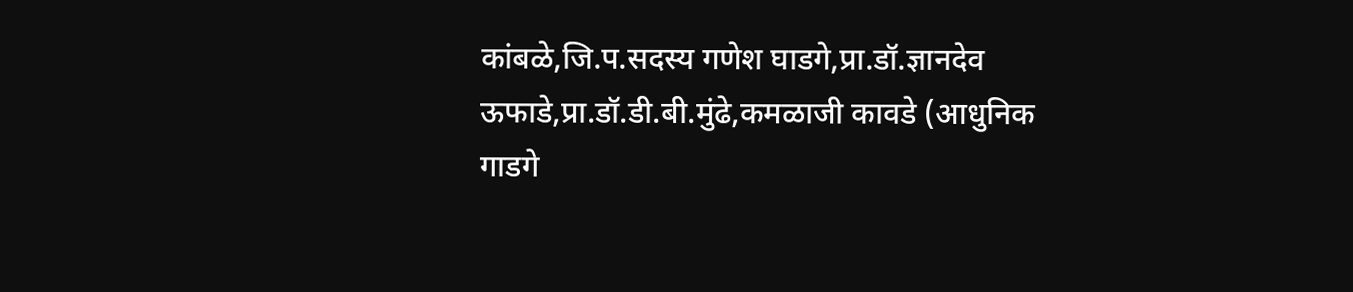कांबळे,जि.प.सदस्य गणेश घाडगे,प्रा.डॉ.ज्ञानदेव ऊफाडे,प्रा.डॉ.डी.बी.मुंढे,कमळाजी कावडे (आधुनिक गाडगे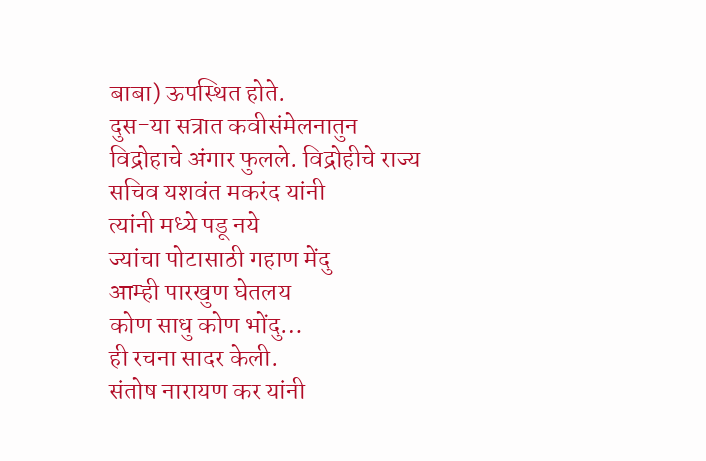बाबा) ऊपस्थित होते.
दुस-या सत्रात कवीसंमेलनातुन विद्रोहाचे अंगार फुलले. विद्रोहीचे राज्य सचिव यशवंत मकरंद यांनी
त्यांनी मध्ये पडू नये
ज्यांचा पोटासाठी गहाण मेंदु
आम्ही पारखुण घेतलय
कोण साधु कोण भोंदु…
ही रचना सादर केली.
संतोष नारायण कर यांनी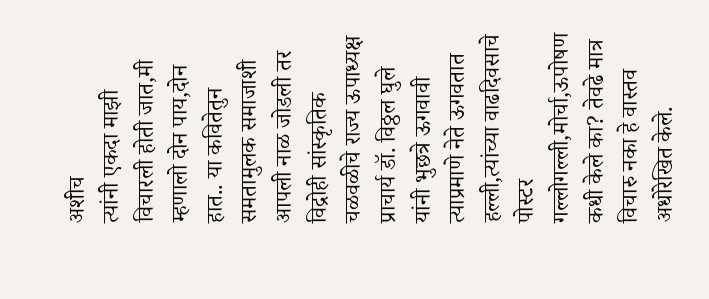अशीच
त्यांनी एकदा माझी विचारली होती जात,मी म्हणालो दोन पाय,दोन हात.. या कवितेतुन समतामुलक समाजाशी आपली नाळ जोडली तर विद्रोही सांस्कृतिक चळवळीचे राज्य ऊपाध्यक्ष प्राचार्य डॉ. विठ्ठल घुले यांनी भुछत्रे ऊगवावी त्याप्रमाणे नेते ऊगवतात हल्ली,त्यांच्या वाढदिवसाचे पोस्टर गल्लोगल्ली,मोर्चा,ऊपोषण कधी केले का? तेवढे मात्र विचारु नका हे वास्तव अधोरेखित केले.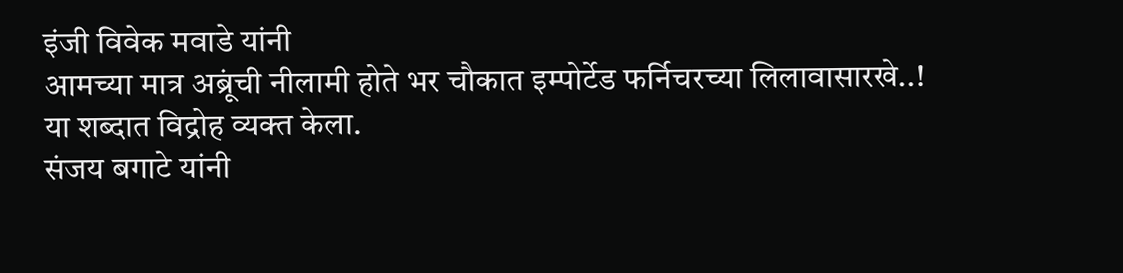इंजी विवेक मवाडे यांनी
आमच्या मात्र अब्रूंची नीलामी होते भर चौकात इम्पोर्टेड फर्निचरच्या लिलावासारखे..!
या शब्दात विद्रोह व्यक्त केला.
संजय बगाटे यांनी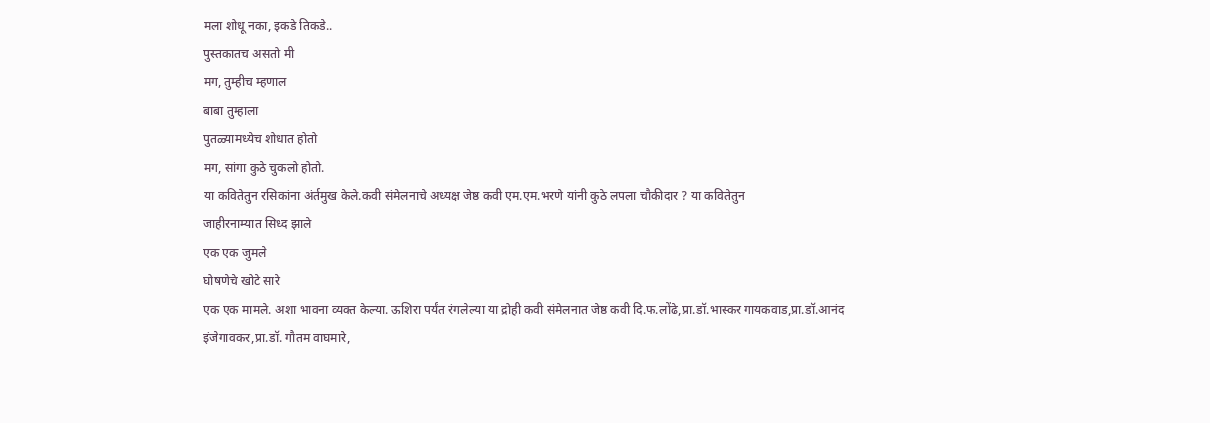मला शोधू नका, इकडे तिकडे..
पुस्तकातच असतो मी
मग, तुम्हीच म्हणाल
बाबा तुम्हाला
पुतळ्यामध्येच शोधात होतो
मग, सांगा कुठे चुकलो होतो.
या कवितेतुन रसिकांना अंर्तमुख केले.कवी संमेलनाचे अध्यक्ष जेष्ठ कवी एम.एम.भरणे यांनी कुठे लपला चौकीदार ? या कवितेतुन
जाहीरनाम्यात सिध्द झाले
एक एक जुमले
घोषणेचे खोटे सारे
एक एक मामले. अशा भावना व्यक्त केल्या. ऊशिरा पर्यंत रंगलेल्या या द्रोही कवी संमेलनात जेष्ठ कवी दि.फ.लोंढे,प्रा.डॉ.भास्कर गायकवाड,प्रा.डॉ.आनंद इंजेगावकर,प्रा.डॉ. गौतम वाघमारे,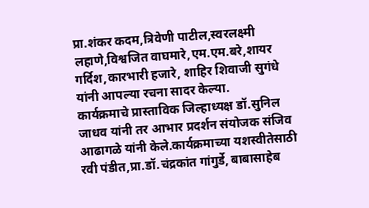प्रा.शंकर कदम,त्रिवेणी पाटील,स्वरलक्ष्मी लहाणे,विश्वजित वाघमारे,एम.एम.बरे,शायर गर्दिश,कारभारी हजारे, शाहिर शिवाजी सुगंधे यांनी आपल्या रचना सादर केल्या.
कार्यक्रमाचे प्रास्ताविक जिल्हाध्यक्ष डॉ.सुनिल जाधव यांनी तर आभार प्रदर्शन संयोजक संजिव आढागळे यांनी केले.कार्यक्रमाच्या यशस्वीतेसाठी रवी पंडीत,प्रा.डॉ.चंद्रकांत गांगुर्डे, बाबासाहेब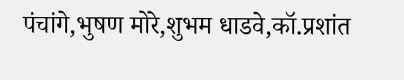पंचांगे,भुषण मोरे,शुभम धाडवे,कॉ.प्रशांत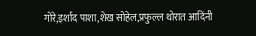गोरे,इर्शाद पाशा,शेख सोहेल,प्रफुल्ल थोरात आदिंनी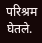परिश्रम घेतले.